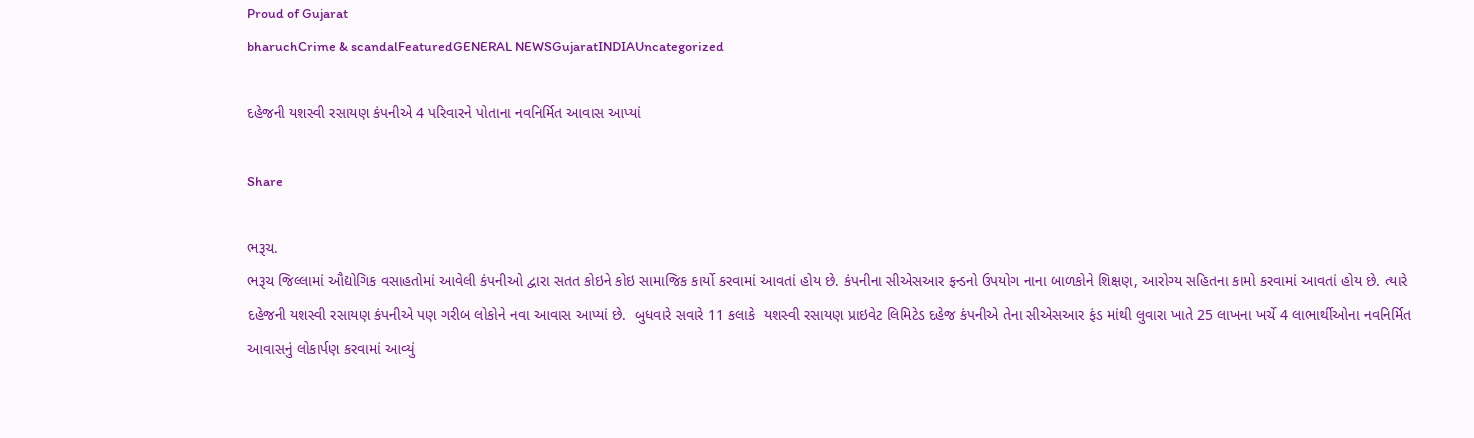Proud of Gujarat
bharuchCrime & scandalFeaturedGENERAL NEWSGujaratINDIAUncategorized

દહેજની યશસ્વી રસાયણ કંપનીએ 4 પરિવારને પોતાના નવનિર્મિત આવાસ આપ્યાં

Share

ભરૂચ.
ભરૂચ જિલ્લામાં ઔદ્યોગિક વસાહતોમાં આવેલી કંપનીઓ દ્વારા સતત કોઇને કોઇ સામાજિક કાર્યો કરવામાં આવતાં હોય છે. કંપનીના સીએસઆર ફન્ડનો ઉપયોગ નાના બાળકોને શિક્ષણ, આરોગ્ય સહિતના કામો કરવામાં આવતાં હોય છે. ત્યારે દહેજની યશસ્વી રસાયણ કંપનીએ પણ ગરીબ લોકોને નવા આવાસ આપ્યાં છે.  બુધવારે સવારે 11 કલાકે  યશસ્વી રસાયણ પ્રાઇવેટ લિમિટેડ દહેજ કંપનીએ તેના સીએસઆર ફંડ માંથી લુવારા ખાતે 25 લાખના ખર્ચે 4 લાભાર્થીઓના નવનિર્મિત આવાસનું લોકાર્પણ કરવામાં આવ્યું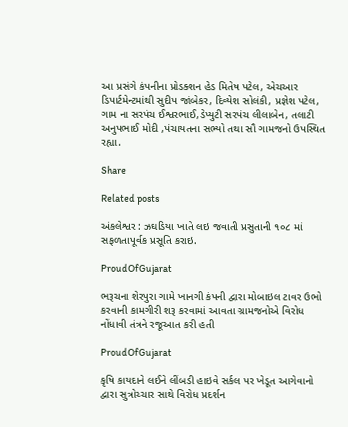આ પ્રસંગે કંપનીના પ્રોડક્શન હેડ મિતેષ પટેલ, એચઆર ડિપાર્ટમેન્ટમાંથી સુદીપ જાંબેકર, દિવ્યેશ સોલંકી, પ્રજ્ઞેશ પટેલ, ગામ ના સરપંચ ઈશ્વરભાઈ,ડેપ્યુટી સરપંચ લીલાબેન, તલાટી અનુપભાઈ મોદી ,પંચાયતના સભ્યો તથા સૌ ગામજનો ઉપસ્થિત રહ્યા.

Share

Related posts

અંકલેશ્વર : ઝઘડિયા ખાતે લઇ જવાતી પ્રસુતાની ૧૦૮ માં સફળતાપૂર્વક પ્રસૂતિ કરાઇ.

ProudOfGujarat

ભરૂચના શેરપુરા ગામે ખાનગી કંપની દ્વારા મોબાઇલ ટાવર ઉભો કરવાની કામગીરી શરૂ કરવામાં આવતા ગ્રામજનોએ વિરોધ નોંધાવી તંત્રને રજૂઆત કરી હતી

ProudOfGujarat

કૃષિ કાયદાને લઈને લીંબડી હાઇવે સર્કલ પર ખેડૂત આગેવાનો દ્વારા સુત્રોચ્ચાર સાથે વિરોધ પ્રદર્શન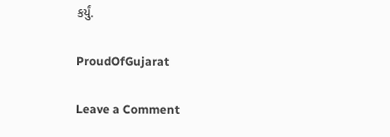કર્યું.

ProudOfGujarat

Leave a Comment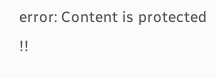error: Content is protected !!